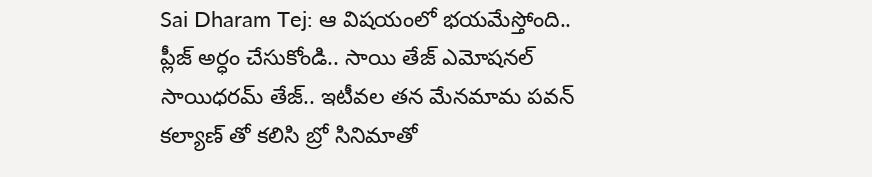Sai Dharam Tej: ఆ విషయంలో భయమేస్తోంది.. ప్లీజ్ అర్ధం చేసుకోండి.. సాయి తేజ్ ఎమోషనల్
సాయిధరమ్ తేజ్.. ఇటీవల తన మేనమామ పవన్ కల్యాణ్ తో కలిసి బ్రో సినిమాతో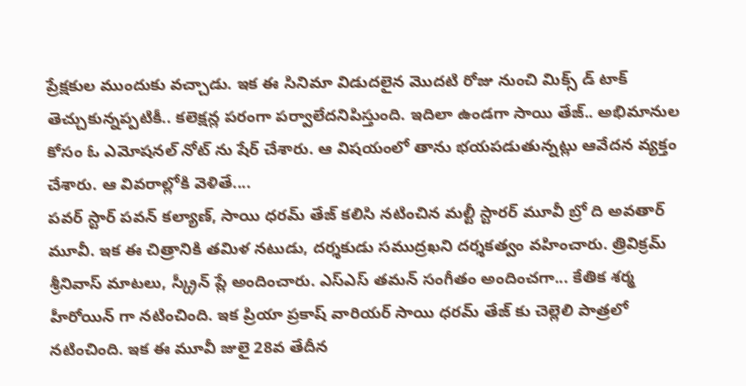ప్రేక్షకుల ముందుకు వచ్చాడు. ఇక ఈ సినిమా విడుదలైన మొదటి రోజు నుంచి మిక్స్ డ్ టాక్ తెచ్చుకున్నప్పటికీ.. కలెక్షన్ల పరంగా పర్వాలేదనిపిస్తుంది. ఇదిలా ఉండగా సాయి తేజ్.. అభిమానుల కోసం ఓ ఎమోషనల్ నోట్ ను షేర్ చేశారు. ఆ విషయంలో తాను భయపడుతున్నట్లు ఆవేదన వ్యక్తం చేశారు. ఆ వివరాల్లోకి వెళితే....
పవర్ స్టార్ పవన్ కల్యాణ్, సాయి ధరమ్ తేజ్ కలిసి నటించిన మల్టీ స్టారర్ మూవీ బ్రో ది అవతార్ మూవీ. ఇక ఈ చిత్రానికి తమిళ నటుడు, దర్శకుడు సముద్రఖని దర్శకత్వం వహించారు. త్రివిక్రమ్ శ్రీనివాస్ మాటలు, స్క్రీన్ ప్లే అందించారు. ఎస్ఎస్ తమన్ సంగీతం అందించగా... కేతిక శర్మ హీరోయిన్ గా నటించింది. ఇక ప్రియా ప్రకాష్ వారియర్ సాయి ధరమ్ తేజ్ కు చెల్లెలి పాత్రలో నటించింది. ఇక ఈ మూవీ జులై 28వ తేదీన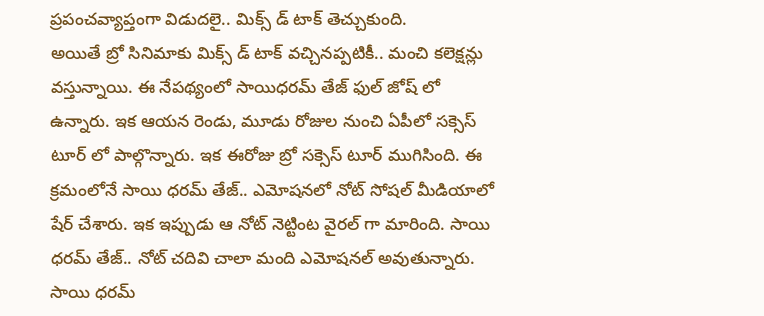ప్రపంచవ్యాప్తంగా విడుదలై.. మిక్స్ డ్ టాక్ తెచ్చుకుంది.
అయితే బ్రో సినిమాకు మిక్స్ డ్ టాక్ వచ్చినప్పటికీ.. మంచి కలెక్షన్లు వస్తున్నాయి. ఈ నేపథ్యంలో సాయిధరమ్ తేజ్ ఫుల్ జోష్ లో ఉన్నారు. ఇక ఆయన రెండు, మూడు రోజుల నుంచి ఏపీలో సక్సెస్ టూర్ లో పాల్గొన్నారు. ఇక ఈరోజు బ్రో సక్సెస్ టూర్ ముగిసింది. ఈ క్రమంలోనే సాయి ధరమ్ తేజ్.. ఎమోషనలో నోట్ సోషల్ మీడియాలో షేర్ చేశారు. ఇక ఇప్పుడు ఆ నోట్ నెట్టింట వైరల్ గా మారింది. సాయి ధరమ్ తేజ్.. నోట్ చదివి చాలా మంది ఎమోషనల్ అవుతున్నారు.
సాయి ధరమ్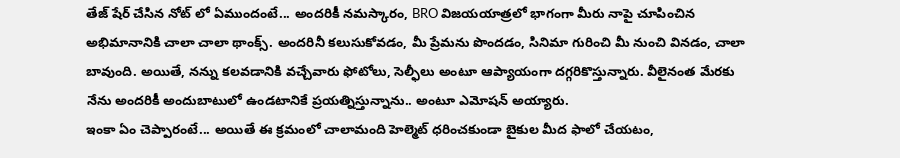తేజ్ షేర్ చేసిన నోట్ లో ఏముందంటే... అందరికీ నమస్కారం, BRO విజయయాత్రలో భాగంగా మీరు నాపై చూపించిన అభిమానానికి చాలా చాలా థాంక్స్. అందరినీ కలుసుకోవడం, మీ ప్రేమను పొందడం, సినిమా గురించి మీ నుంచి వినడం, చాలా బావుంది. అయితే, నన్ను కలవడానికి వచ్చేవారు ఫోటోలు, సెల్ఫీలు అంటూ ఆప్యాయంగా దగ్గరికొస్తున్నారు. వీలైనంత మేరకు నేను అందరికీ అందుబాటులో ఉండటానికే ప్రయత్నిస్తున్నాను.. అంటూ ఎమోషన్ అయ్యారు.
ఇంకా ఏం చెప్పారంటే... అయితే ఈ క్రమంలో చాలామంది హెల్మెట్ ధరించకుండా బైకుల మీద ఫాలో చేయటం,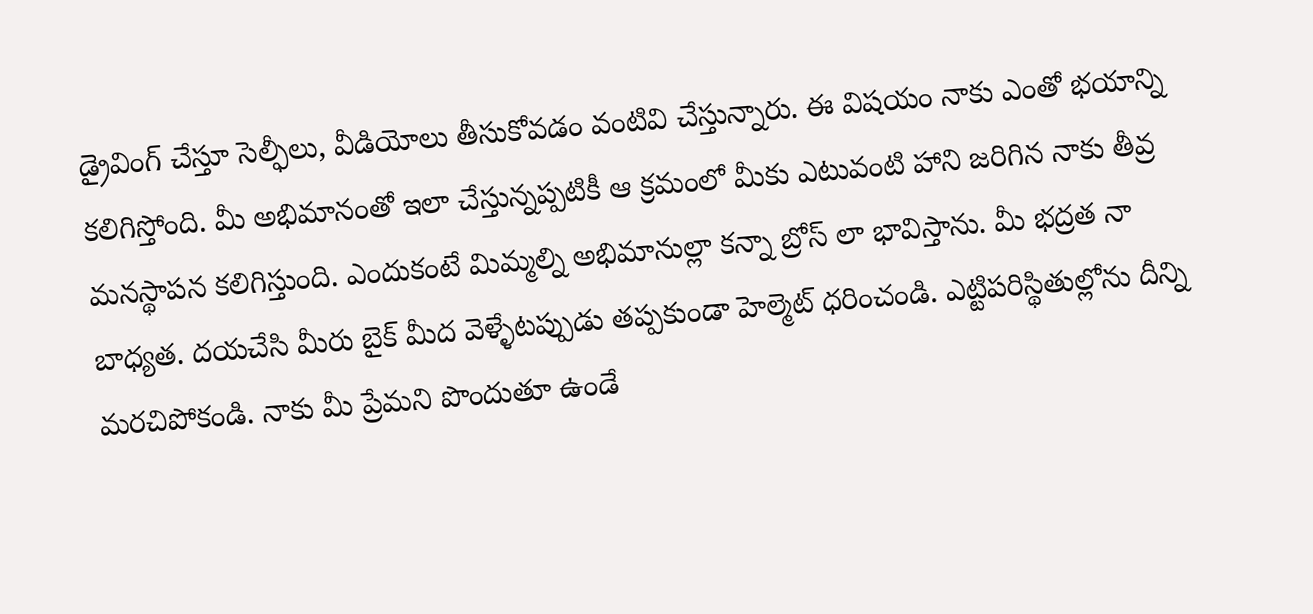డ్రైవింగ్ చేస్తూ సెల్ఫీలు, వీడియోలు తీసుకోవడం వంటివి చేస్తున్నారు. ఈ విషయం నాకు ఎంతో భయాన్ని కలిగిస్తోంది. మీ అభిమానంతో ఇలా చేస్తున్నప్పటికీ ఆ క్రమంలో మీకు ఎటువంటి హాని జరిగిన నాకు తీవ్ర మనస్థాపన కలిగిస్తుంది. ఎందుకంటే మిమ్మల్ని అభిమానుల్లా కన్నా బ్రోస్ లా భావిస్తాను. మీ భద్రత నా బాధ్యత. దయచేసి మీరు బైక్ మీద వెళ్ళేటప్పుడు తప్పకుండా హెల్మెట్ ధరించండి. ఎట్టిపరిస్థితుల్లోను దీన్ని మరచిపోకండి. నాకు మీ ప్రేమని పొందుతూ ఉండే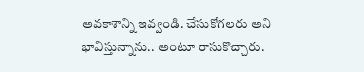అవకాశాన్ని ఇవ్వండి. చేసుకోగలరు అని భావిస్తున్నాను.. అంటూ రాసుకొచ్చారు.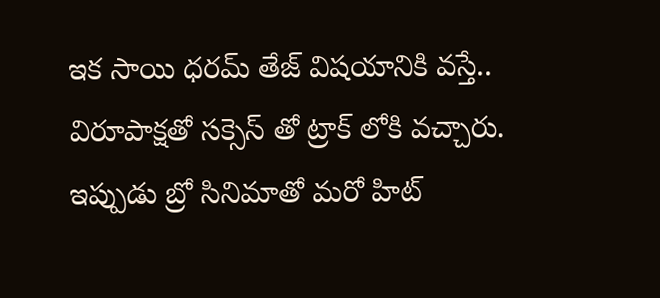ఇక సాయి ధరమ్ తేజ్ విషయానికి వస్తే.. విరూపాక్షతో సక్సెస్ తో ట్రాక్ లోకి వచ్చారు. ఇప్పుడు బ్రో సినిమాతో మరో హిట్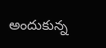అందుకున్న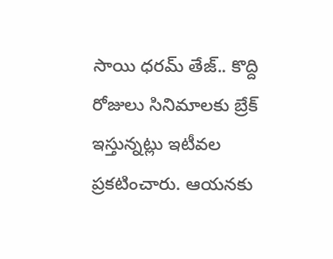సాయి ధరమ్ తేజ్.. కొద్ది రోజులు సినిమాలకు బ్రేక్ ఇస్తున్నట్లు ఇటీవల ప్రకటించారు. ఆయనకు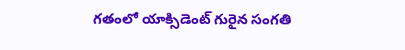గతంలో యాక్సిడెంట్ గురైన సంగతి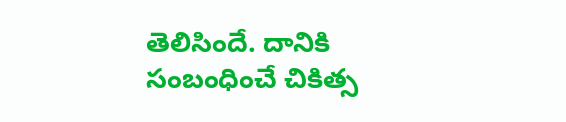తెలిసిందే. దానికి సంబంధించే చికిత్స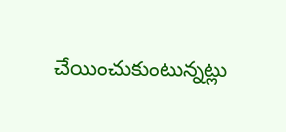చేయించుకుంటున్నట్లు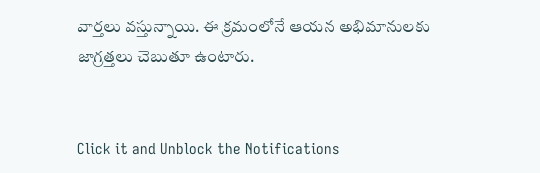వార్తలు వస్తున్నాయి. ఈ క్రమంలోనే ఆయన అభిమానులకు జాగ్రత్తలు చెబుతూ ఉంటారు.


Click it and Unblock the Notifications